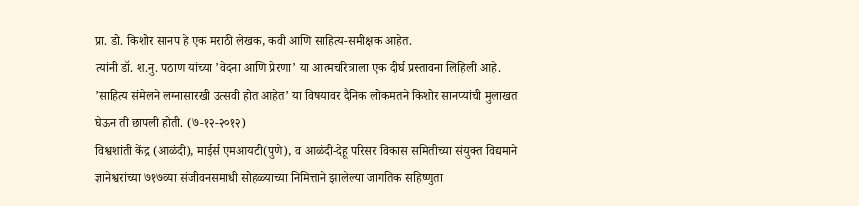प्रा. डो. किशोर सानप हे एक मराठी लेखक, कवी आणि साहित्य-समीक्षक आहेत.
त्यांनी डॉ. श.नु. पठाण यांच्या ’वेदना आणि प्रेरणा’ या आत्मचरित्राला एक दीर्घ प्रस्तावना लिहिली आहे.
’साहित्य संमेलने लग्नासारखी उत्सवी होत आहेत’ या विषयावर दैनिक लोकमतने किशोर सानप्यांची मुलाखत घेऊन ती छापली होती. (७-१२-२०१२)
विश्वशांती केंद्र (आळंदी), माईर्स एमआयटी(पुणे), व आळंदी-देहू परिसर विकास समितीच्या संयुक्त विद्यमाने ज्ञानेश्वरांच्या ७१७व्या संजीवनसमाधी सोहळ्याच्या निमित्ताने झालेल्या जागतिक सहिष्णुता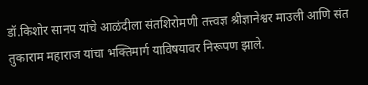डॉ.किशोर सानप यांचे आळंदीला संतशिरोमणी तत्त्वज्ञ श्रीज्ञानेश्वर माउली आणि संत तुकाराम महाराज यांचा भक्तिमार्ग याविषयावर निरूपण झाले.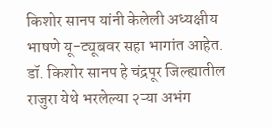किशोर सानप यांनी केलेली अध्यक्षीय भाषणे यू-ट्यूबवर सहा भागांत आहेत.
डॉ. किशोर सानप हे चंद्रपूर जिल्ह्यातील राजुरा येथे भरलेल्या २ऱ्या अभंग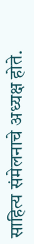साहित्य संमेलनाचे अध्यक्ष होते.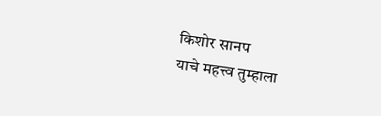किशोर सानप
याचे महत्त्व तुम्हाला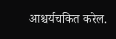आश्चर्यचकित करेल.